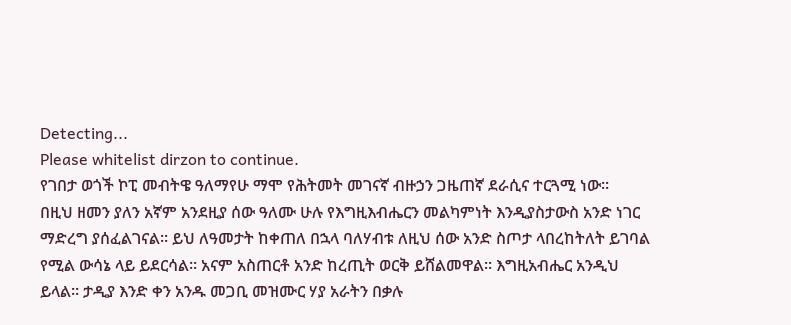Detecting...
Please whitelist dirzon to continue.
የገበታ ወጎች ኮፒ መብትዌ ዓለማየሁ ማሞ የሕትመት መገናኛ ብዙኃን ጋዜጠኛ ደራሲና ተርጓሚ ነው።
በዚህ ዘመን ያለን አኛም አንደዚያ ሰው ዓለሙ ሁሉ የእግዚእብሔርን መልካምነት እንዲያስታውስ አንድ ነገር ማድረግ ያሰፈልገናል። ይህ ለዓመታት ከቀጠለ በኋላ ባለሃብቱ ለዚህ ሰው አንድ ስጦታ ላበረከትለት ይገባል የሚል ውሳኔ ላይ ይደርሳል። አናም አስጠርቶ አንድ ከረጢት ወርቅ ይሸልመዋል። እግዚአብሔር አንዲህ ይላል። ታዲያ እንድ ቀን አንዱ መጋቢ መዝሙር ሃያ አራትን በቃሉ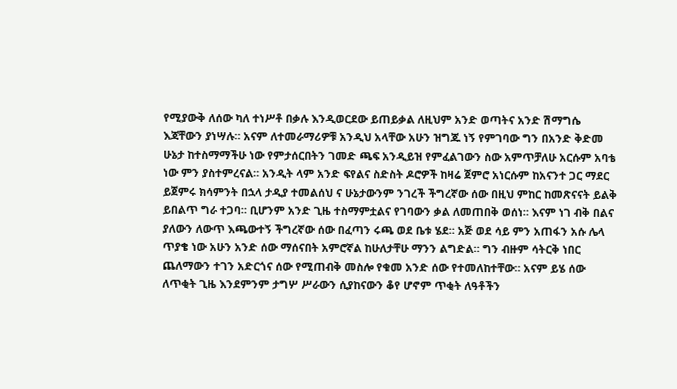የሚያውቅ ለሰው ካለ ተነሥቶ በቃሉ እንዲወርደው ይጠይቃል ለዚህም አንድ ወጣትና አንድ ሽማግሴ እጃቸውን ያነሣሉ። አናም ለተመራማሪዎቹ አንዲህ አላቸው አሁን ዝግጁ ነኝ የምገባው ግን በአንድ ቅድመ ሁኔታ ከተስማማችሁ ነው የምታሰርበትን ገመድ ጫፍ አንዲይዝ የምፈልገውን ስው አምጥቻለሁ አርሱም አባቴ ነው ምን ያስተምረናል። አንዲት ላም አንድ ፍየልና ስድስት ዶሮዎች ከዛሬ ጀምሮ አነርሱም ከአናንተ ጋር ማደር ይጀምሩ ክሳምንት በኋላ ታዲያ ተመልሰህ ና ሁኔታውንም ንገረች ችግረኛው ሰው በዚህ ምከር ከመጽናናት ይልቅ ይበልጥ ግራ ተጋባ። ቢሆንም አንድ ጊዜ ተስማምቷልና የገባውን ቃል ለመጠበቅ ወሰነ። እናም ነገ ብቅ በልና ያለውን ለውጥ እጫውተኝ ችግረኛው ሰው በፈጣን ሩጫ ወደ ቤቱ ሄደ። አጅ ወደ ሳይ ምን አጠፋን አሱ ሌላ ጥያቄ ነው አሁን አንድ ሰው ማሰናበት አምሮኛል ከሁለታቸሁ ማንን ልግድል። ግን ብዙም ሳትርቅ ነበር ጨለማውን ተገን አድርጎና ሰው የሚጠብቅ መስሎ የቁመ አንድ ሰው የተመለከተቸው። አናም ይሄ ሰው ለጥቂት ጊዜ እንደምንም ታግሦ ሥራውን ሲያከናውን ቆየ ሆኖም ጥቂት ለዓቶችን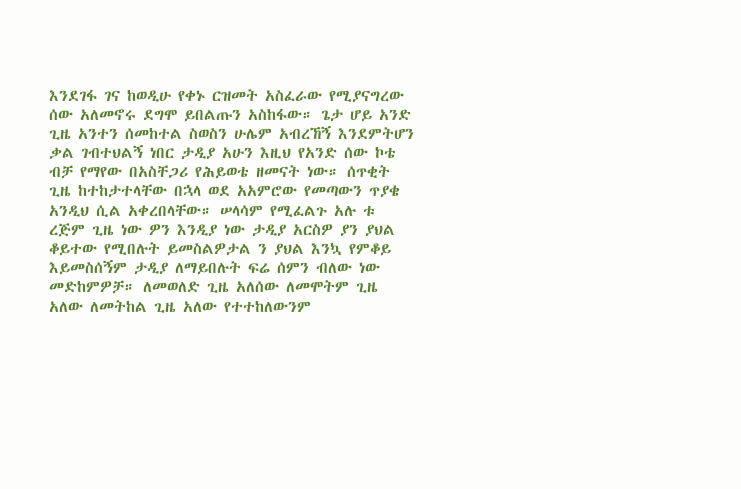እንደገፋ ገና ከወዲሁ የቀኑ ርዝመት አስፈራው የሚያናግረው ሰው አለመኖሩ ደግሞ ይበልጡን አስከፋው። ጌታ ሆይ አንድ ጊዜ አንተን ሰመከተል ስወስን ሁሌም አብረኸኝ እንደምትሆን ቃል ገብተህልኝ ነበር ታዲያ አሁን እዚህ የአንድ ሰው ኮቴ ብቻ የማየው በአስቸጋሪ የሕይወቴ ዘመናት ነው። ሰጥቂት ጊዜ ከተከታተላቸው በኋላ ወደ አአምሮው የመጣውን ጥያቄ አንዲህ ሲል አቀረበላቸው። ሠላሳም የሚፈልጉ አሉ ቱ ረጅም ጊዜ ነው ዎን እንዲያ ነው ታዲያ አርስዎ ያን ያህል ቆይተው የሚበሉት ይመስልዎታል ን ያህል እንኳ የምቆይ እይመስሰኝም ታዲያ ለማይበሉት ፍሬ ሰምን ብለው ነው መድከምዎቻ። ለመወለድ ጊዜ አለሰው ለመሞትም ጊዜ አለው ለመትከል ጊዜ አለው የተተከለውንም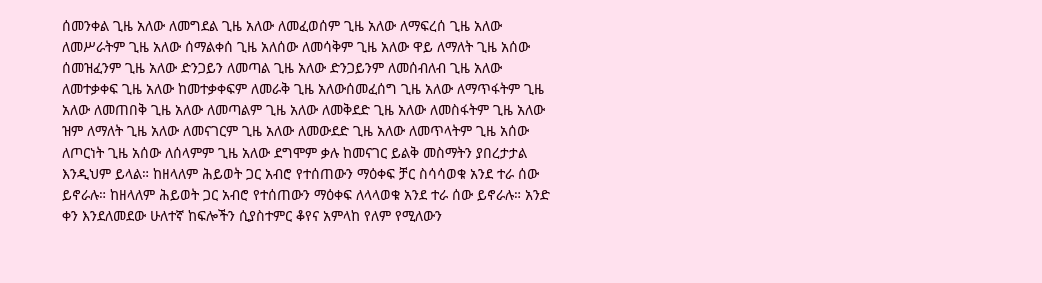ሰመንቀል ጊዜ አለው ለመግደል ጊዜ አለው ለመፈወሰም ጊዜ አለው ለማፍረሰ ጊዜ አለው ለመሥራትም ጊዜ አለው ሰማልቀሰ ጊዜ አለሰው ለመሳቅም ጊዜ አለው ዋይ ለማለት ጊዜ አሰው ሰመዝፈንም ጊዜ አለው ድንጋይን ለመጣል ጊዜ አለው ድንጋይንም ለመሰብለብ ጊዜ አለው ለመተቃቀፍ ጊዜ አለው ከመተቃቀፍም ለመራቅ ጊዜ አለውሰመፈሰግ ጊዜ አለው ለማጥፋትም ጊዜ አለው ለመጠበቅ ጊዜ አለው ለመጣልም ጊዜ አለው ለመቅደድ ጊዜ አለው ለመስፋትም ጊዜ አለው ዝም ለማለት ጊዜ አለው ለመናገርም ጊዜ አለው ለመውደድ ጊዜ አለው ለመጥላትም ጊዜ አሰው ለጦርነት ጊዜ አሰው ለሰላምም ጊዜ አለው ደግሞም ቃሉ ከመናገር ይልቅ መስማትን ያበረታታል እንዲህም ይላል። ከዘላለም ሕይወት ጋር አብሮ የተሰጠውን ማዕቀፍ ቻር ስሳሳወቁ አንደ ተራ ሰው ይኖራሉ። ከዘላለም ሕይወት ጋር አብሮ የተሰጠውን ማዕቀፍ ለላላወቁ አንደ ተራ ሰው ይኖራሉ። አንድ ቀን እንደለመደው ሁለተኛ ከፍሎችን ሲያስተምር ቆየና አምላከ የለም የሚለውን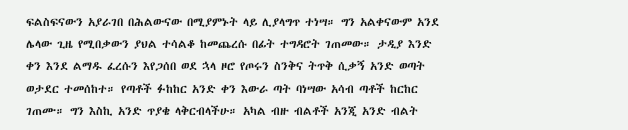ፍልስፍናውን አያራገበ በሕልውናው በሚያምኑት ላይ ሊያላግጥ ተነሣ። ግን አልቀናውም አንደ ሌላው ጊዜ የሚበቃውን ያህል ተሳልቆ ከመጨረሱ በፊት ተግዳሮት ገጠመው። ታዲያ እንድ ቀን እንደ ልማዱ ፈረሱን እየጋሰበ ወደ ኋላ ዞሮ የጦሩን ስንቅና ትጥቅ ሲቃኝ አንድ ወጣት ወታደር ተመሰከተ። የጣቶች ፉከከር አንድ ቀን እውራ ጣት ባነሣው አሳብ ጣቶች ከርከር ገጠሙ። ግን እስኪ አንድ ጥያቄ ላቅርብላችሁ። አካል ብዙ ብልቶች አንጂ አንድ ብልት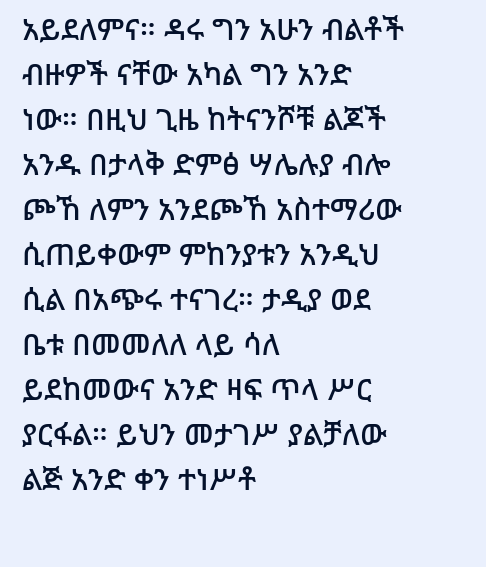አይደለምና። ዳሩ ግን አሁን ብልቶች ብዙዎች ናቸው አካል ግን አንድ ነው። በዚህ ጊዜ ከትናንሾቹ ልጆች አንዱ በታላቅ ድምፅ ሣሌሉያ ብሎ ጮኸ ለምን አንደጮኸ አስተማሪው ሲጠይቀውም ምከንያቱን አንዲህ ሲል በአጭሩ ተናገረ። ታዲያ ወደ ቤቱ በመመለለ ላይ ሳለ ይደከመውና አንድ ዛፍ ጥላ ሥር ያርፋል። ይህን መታገሥ ያልቻለው ልጅ አንድ ቀን ተነሥቶ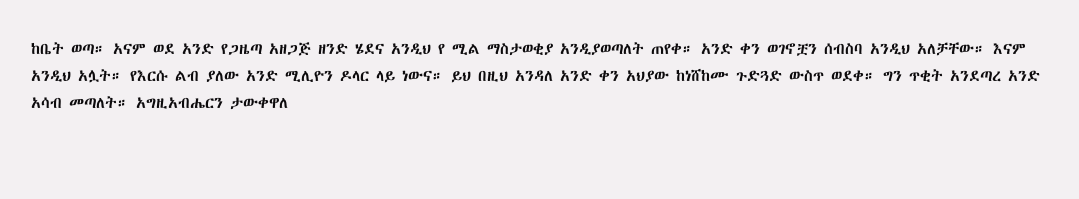ከቤት ወጣ። አናም ወደ አንድ የጋዜጣ አዘጋጅ ዘንድ ሄደና አንዲህ የ ሚል ማስታወቂያ አንዲያወጣለት ጠየቀ። አንድ ቀን ወገኖቿን ሰብስባ አንዲህ አለቻቸው። እናም አንዲህ አሏት። የእርሱ ልብ ያለው አንድ ሚሊዮን ዶላር ላይ ነውና። ይህ በዚህ አንዳለ አንድ ቀን አህያው ከነሸከሙ ጉድጓድ ውስጥ ወደቀ። ግን ጥቂት አንደጣረ አንድ አሳብ መጣለት። አግዚአብሔርን ታውቀዋለ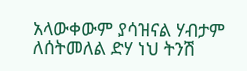አላውቀውም ያሳዝናል ሃብታም ለሰትመለል ድሃ ነህ ትንሽ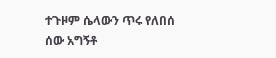ተጉዞም ሴላውን ጥሩ የለበሰ ሰው አግኝቶ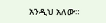አንዲህ አለው።